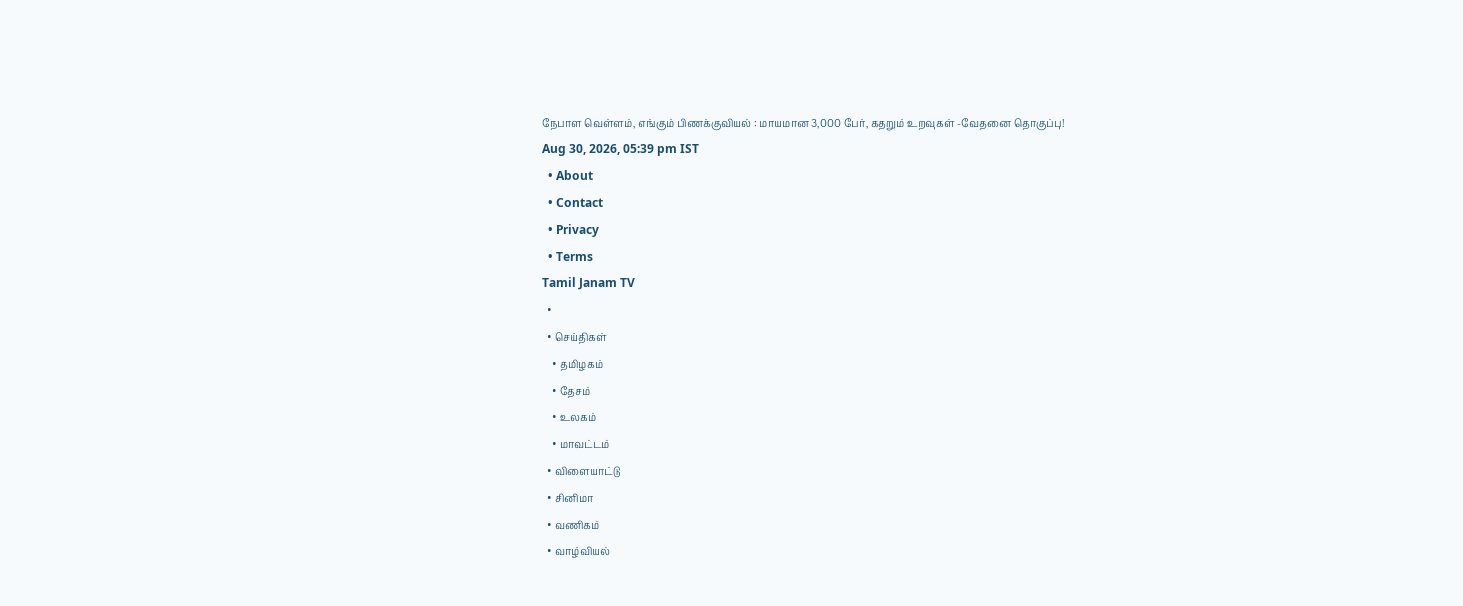நேபாள வெள்ளம், எங்கும் பிணக்குவியல் : மாயமான 3,000 பேர், கதறும் உறவுகள் -வேதனை தொகுப்பு!
Aug 30, 2026, 05:39 pm IST
  • About
  • Contact
  • Privacy
  • Terms
Tamil Janam TV
  •
  • செய்திகள்
    • தமிழகம்
    • தேசம்
    • உலகம்
    • மாவட்டம்
  • விளையாட்டு
  • சினிமா
  • வணிகம்
  • வாழ்வியல்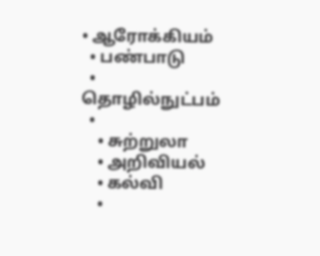• ஆரோக்கியம்
  • பண்பாடு
  • தொழில்நுட்பம்
  •
    • சுற்றுலா
    • அறிவியல்
    • கல்வி
    •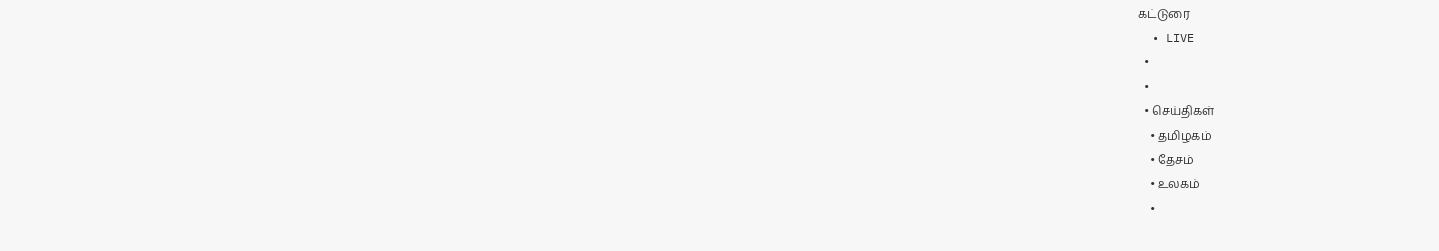கட்டுரை
  • LIVE
  •
  •
  • செய்திகள்
    • தமிழகம்
    • தேசம்
    • உலகம்
    •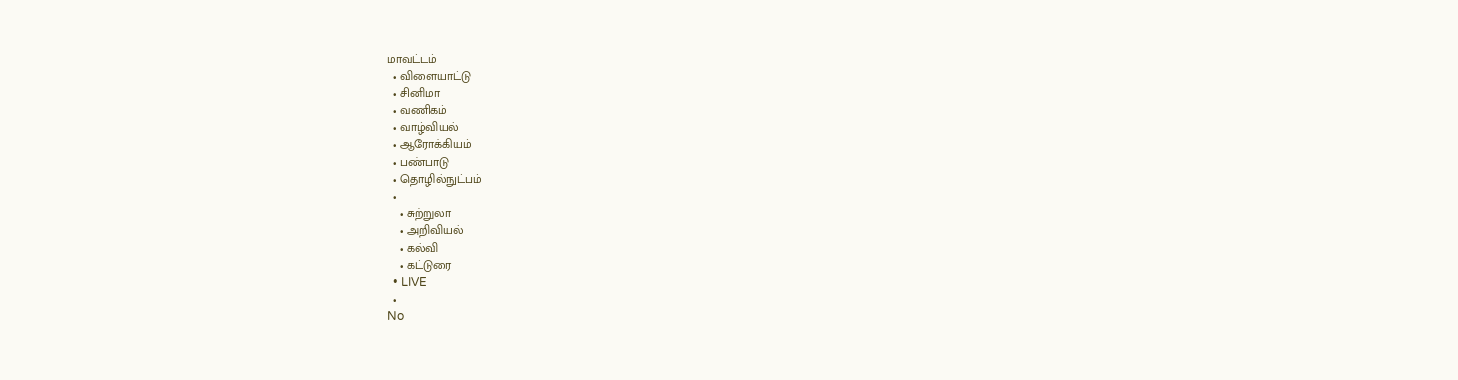மாவட்டம்
  • விளையாட்டு
  • சினிமா
  • வணிகம்
  • வாழ்வியல்
  • ஆரோக்கியம்
  • பண்பாடு
  • தொழில்நுட்பம்
  •
    • சுற்றுலா
    • அறிவியல்
    • கல்வி
    • கட்டுரை
  • LIVE
  •
No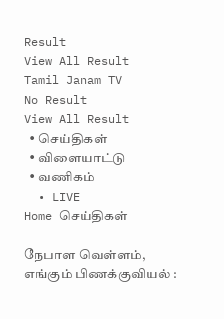Result
View All Result
Tamil Janam TV
No Result
View All Result
  • செய்திகள்
  • விளையாட்டு
  • வணிகம்
  • LIVE
Home செய்திகள்

நேபாள வெள்ளம், எங்கும் பிணக்குவியல் :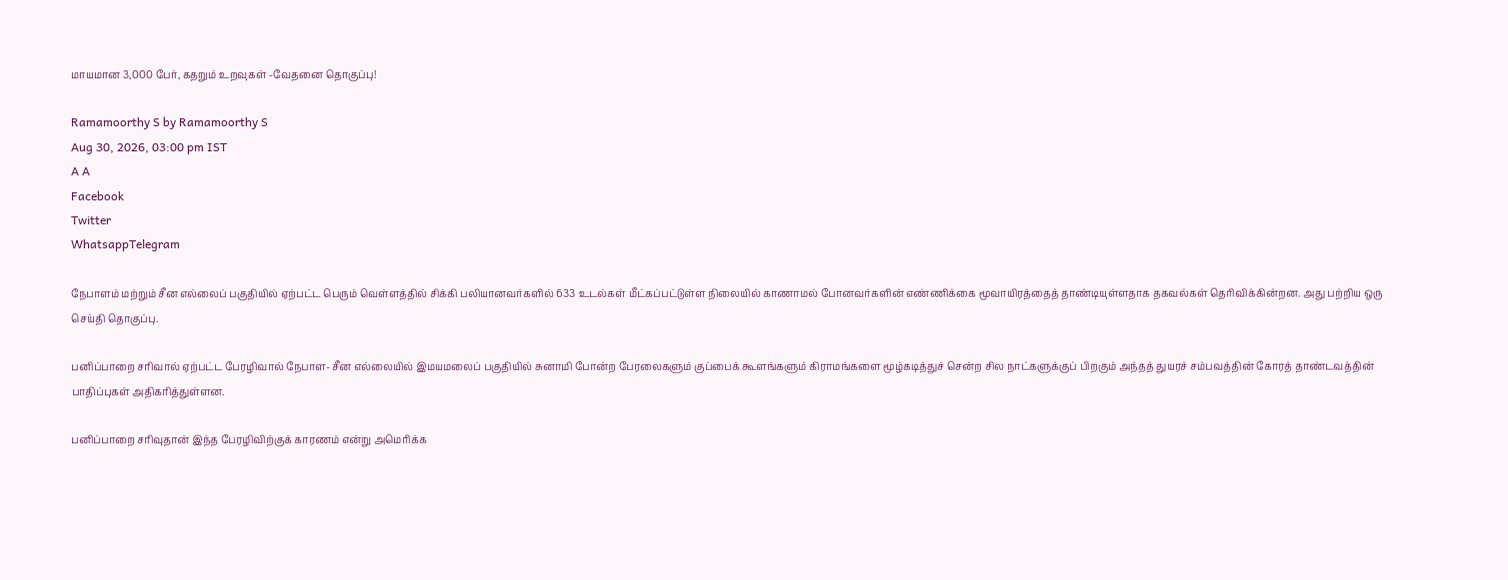மாயமான 3,000 பேர், கதறும் உறவுகள் -வேதனை தொகுப்பு!

Ramamoorthy S by Ramamoorthy S
Aug 30, 2026, 03:00 pm IST
A A
Facebook
Twitter
WhatsappTelegram

நேபாளம் மற்றும் சீன எல்லைப் பகுதியில் ஏற்பட்ட பெரும் வெள்ளத்தில் சிக்கி பலியானவர்களில் 633 உடல்கள் மீட்கப்பட்டுள்ள நிலையில் காணாமல் போனவர்களின் எண்ணிக்கை மூவாயிரத்தைத் தாண்டியுள்ளதாக தகவல்கள் தெரிவிக்கின்றன. அது பற்றிய ஒரு செய்தி தொகுப்பு.

பனிப்பாறை சரிவால் ஏற்பட்ட பேரழிவால் நேபாள- சீன எல்லையில் இமயமலைப் பகுதியில் சுனாமி போன்ற பேரலைகளும் குப்பைக் கூளங்களும் கிராமங்களை மூழ்கடித்துச் சென்ற சில நாட்களுக்குப் பிறகும் அந்தத் துயரச் சம்பவத்தின் கோரத் தாண்டவத்தின் பாதிப்புகள் அதிகரித்துள்ளன.

பனிப்பாறை சரிவுதான் இந்த பேரழிவிற்குக் காரணம் என்று அமெரிக்க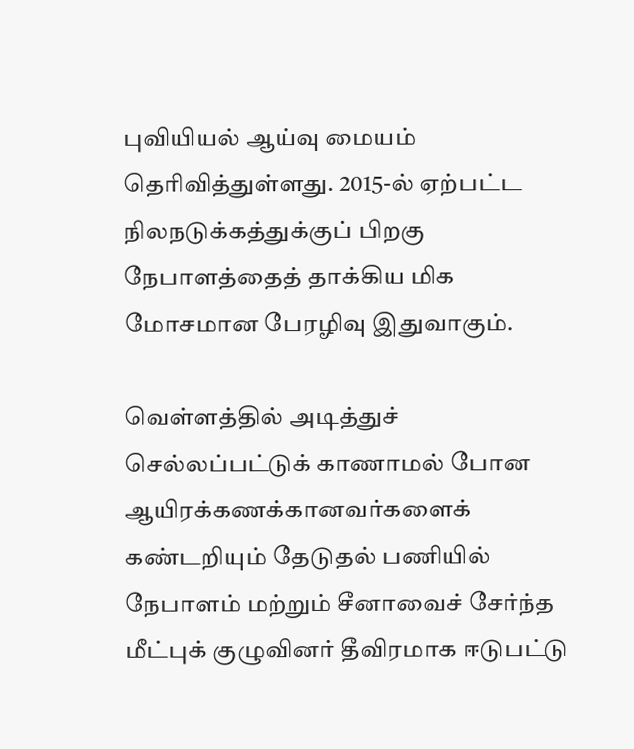புவியியல் ஆய்வு மையம் தெரிவித்துள்ளது. 2015-ல் ஏற்பட்ட நிலநடுக்கத்துக்குப் பிறகு நேபாளத்தைத் தாக்கிய மிக மோசமான பேரழிவு இதுவாகும்.

வெள்ளத்தில் அடித்துச் செல்லப்பட்டுக் காணாமல் போன ஆயிரக்கணக்கானவர்களைக் கண்டறியும் தேடுதல் பணியில் நேபாளம் மற்றும் சீனாவைச் சேர்ந்த மீட்புக் குழுவினர் தீவிரமாக ஈடுபட்டு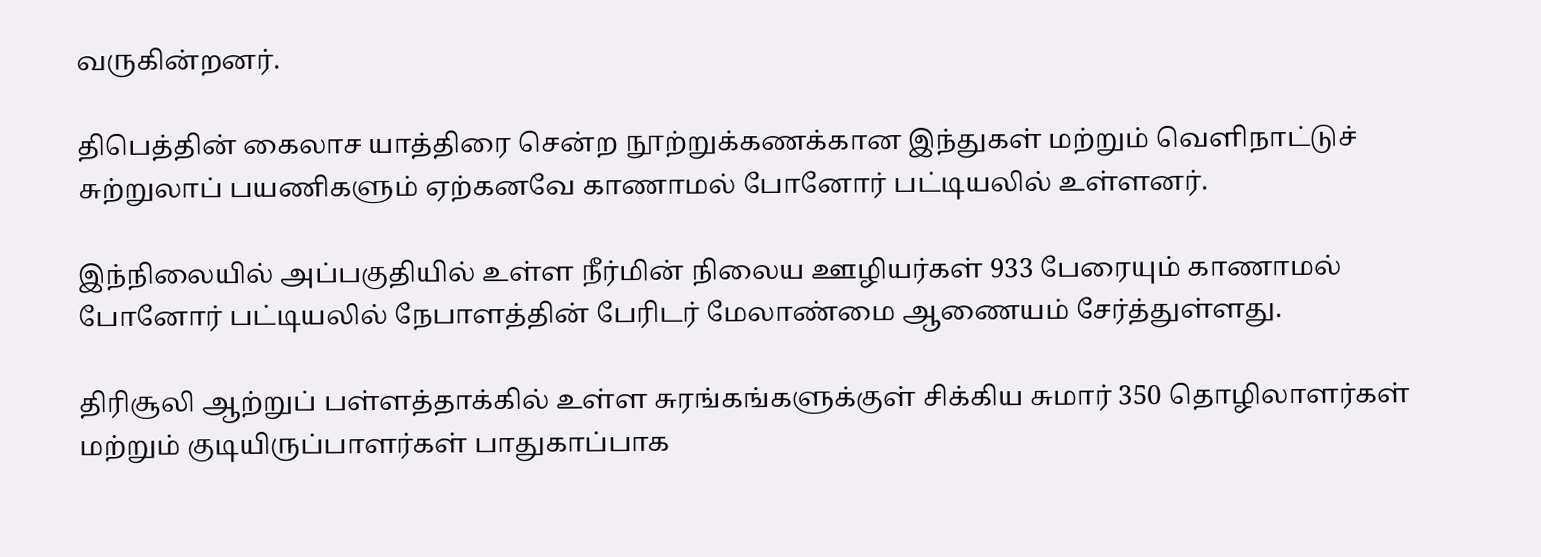வருகின்றனர்.

திபெத்தின் கைலாச யாத்திரை சென்ற நூற்றுக்கணக்கான இந்துகள் மற்றும் வெளிநாட்டுச் சுற்றுலாப் பயணிகளும் ஏற்கனவே காணாமல் போனோர் பட்டியலில் உள்ளனர்.

இந்நிலையில் அப்பகுதியில் உள்ள நீர்மின் நிலைய ஊழியர்கள் 933 பேரையும் காணாமல் போனோர் பட்டியலில் நேபாளத்தின் பேரிடர் மேலாண்மை ஆணையம் சேர்த்துள்ளது.

திரிசூலி ஆற்றுப் பள்ளத்தாக்கில் உள்ள சுரங்கங்களுக்குள் சிக்கிய சுமார் 350 தொழிலாளர்கள் மற்றும் குடியிருப்பாளர்கள் பாதுகாப்பாக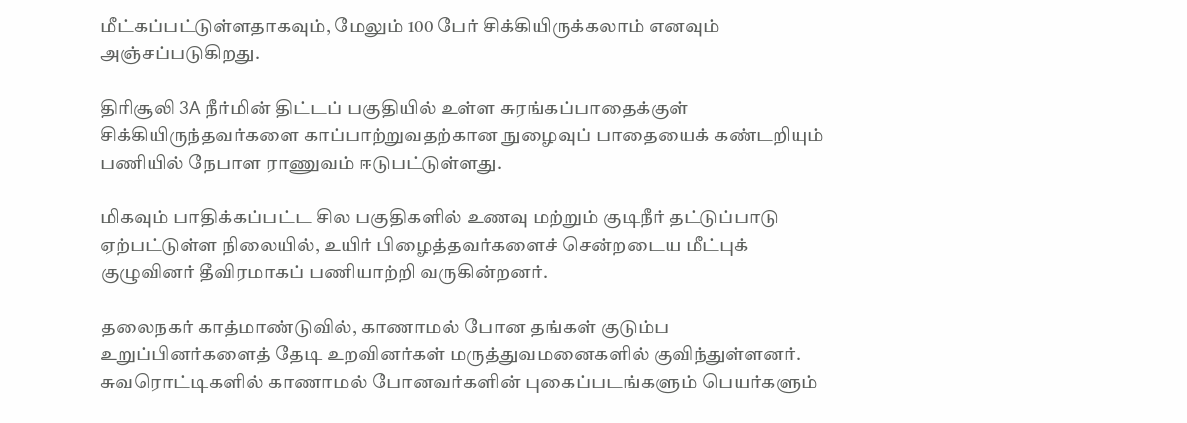மீட்கப்பட்டுள்ளதாகவும், மேலும் 100 பேர் சிக்கியிருக்கலாம் எனவும் அஞ்சப்படுகிறது.

திரிசூலி 3A நீர்மின் திட்டப் பகுதியில் உள்ள சுரங்கப்பாதைக்குள் சிக்கியிருந்தவர்களை காப்பாற்றுவதற்கான நுழைவுப் பாதையைக் கண்டறியும் பணியில் நேபாள ராணுவம் ஈடுபட்டுள்ளது.

மிகவும் பாதிக்கப்பட்ட சில பகுதிகளில் உணவு மற்றும் குடிநீர் தட்டுப்பாடு ஏற்பட்டுள்ள நிலையில், உயிர் பிழைத்தவர்களைச் சென்றடைய மீட்புக் குழுவினர் தீவிரமாகப் பணியாற்றி வருகின்றனர்.

தலைநகர் காத்மாண்டுவில், காணாமல் போன தங்கள் குடும்ப உறுப்பினர்களைத் தேடி உறவினர்கள் மருத்துவமனைகளில் குவிந்துள்ளனர். சுவரொட்டிகளில் காணாமல் போனவர்களின் புகைப்படங்களும் பெயர்களும்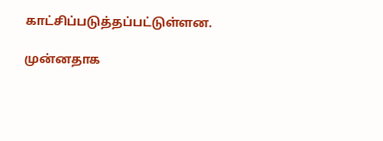காட்சிப்படுத்தப்பட்டுள்ளன.

முன்னதாக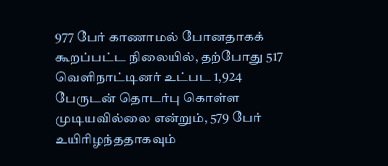977 பேர் காணாமல் போனதாகக் கூறப்பட்ட நிலையில், தற்போது 517 வெளிநாட்டினர் உட்பட 1,924 பேருடன் தொடர்பு கொள்ள முடியவில்லை என்றும், 579 பேர் உயிரிழந்ததாகவும்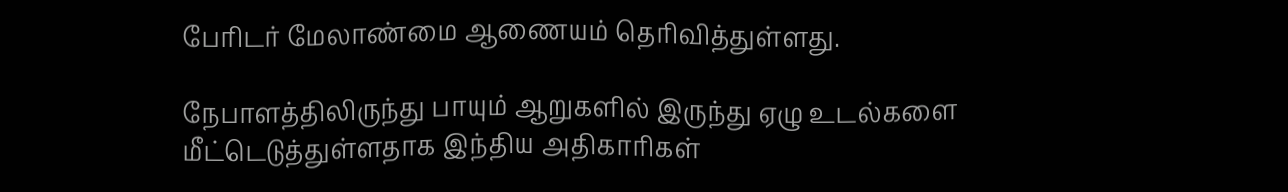பேரிடர் மேலாண்மை ஆணையம் தெரிவித்துள்ளது.

நேபாளத்திலிருந்து பாயும் ஆறுகளில் இருந்து ஏழு உடல்களை மீட்டெடுத்துள்ளதாக இந்திய அதிகாரிகள்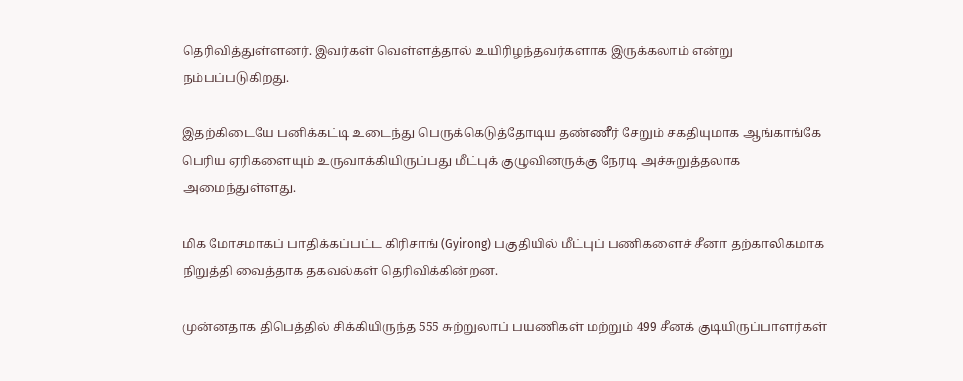தெரிவித்துள்ளனர். இவர்கள் வெள்ளத்தால் உயிரிழந்தவர்களாக இருக்கலாம் என்று நம்பப்படுகிறது.

இதற்கிடையே பனிக்கட்டி உடைந்து பெருக்கெடுத்தோடிய தண்ணீர் சேறும் சகதியுமாக ஆங்காங்கே பெரிய ஏரிகளையும் உருவாக்கியிருப்பது மீட்புக் குழுவினருக்கு நேரடி அச்சுறுத்தலாக அமைந்துள்ளது.

மிக மோசமாகப் பாதிக்கப்பட்ட கிரிசாங் (Gyirong) பகுதியில் மீட்புப் பணிகளைச் சீனா தற்காலிகமாக நிறுத்தி வைத்தாக தகவல்கள் தெரிவிக்கின்றன.

முன்னதாக திபெத்தில் சிக்கியிருந்த 555 சுற்றுலாப் பயணிகள் மற்றும் 499 சீனக் குடியிருப்பாளர்கள்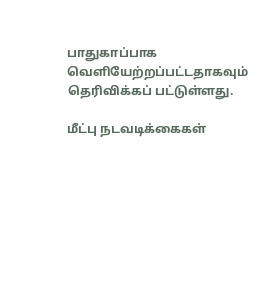பாதுகாப்பாக வெளியேற்றப்பட்டதாகவும் தெரிவிக்கப் பட்டுள்ளது.

மீட்பு நடவடிக்கைகள்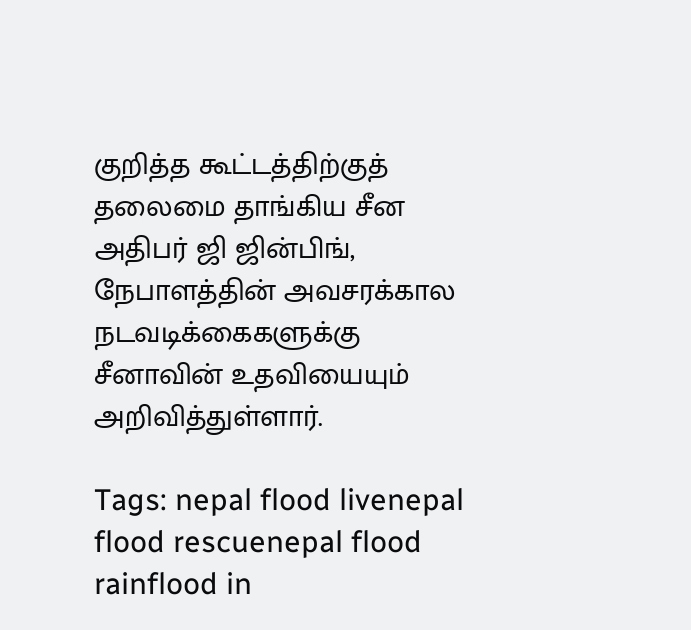குறித்த கூட்டத்திற்குத் தலைமை தாங்கிய சீன அதிபர் ஜி ஜின்பிங், நேபாளத்தின் அவசரக்கால நடவடிக்கைகளுக்கு சீனாவின் உதவியையும் அறிவித்துள்ளார்.

Tags: nepal flood livenepal flood rescuenepal flood rainflood in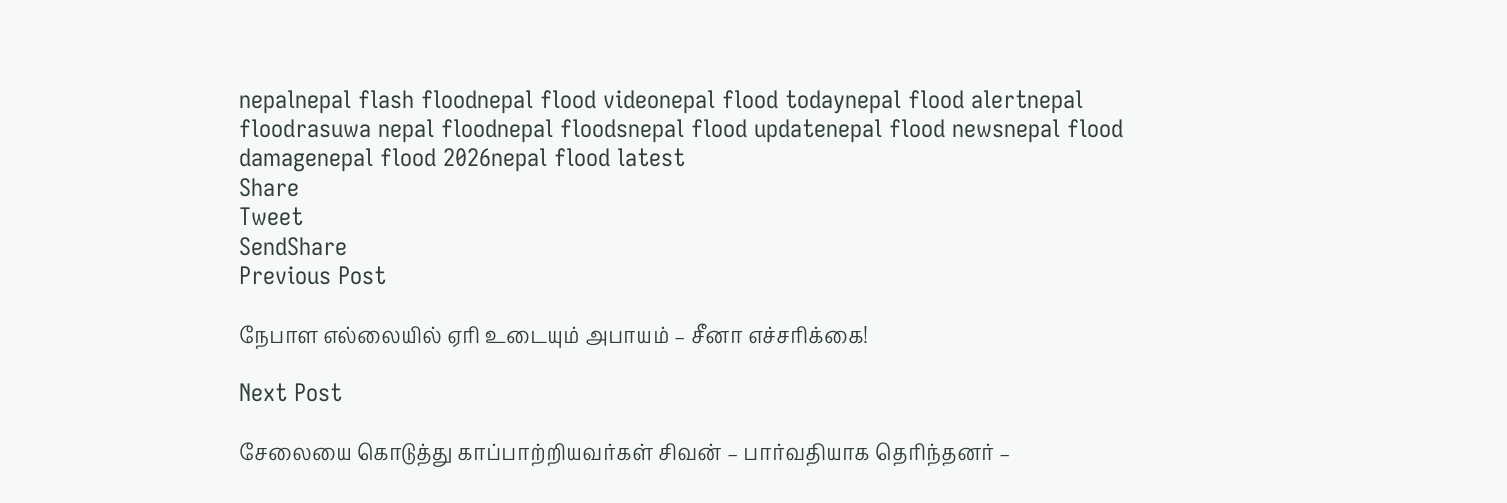nepalnepal flash floodnepal flood videonepal flood todaynepal flood alertnepal floodrasuwa nepal floodnepal floodsnepal flood updatenepal flood newsnepal flood damagenepal flood 2026nepal flood latest
Share
Tweet
SendShare
Previous Post

நேபாள எல்லையில் ஏரி உடையும் அபாயம் – சீனா எச்சரிக்கை!

Next Post

சேலையை கொடுத்து காப்பாற்றியவர்கள் சிவன் – பார்வதியாக தெரிந்தனர் –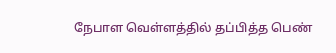நேபாள வெள்ளத்தில் தப்பித்த பெண்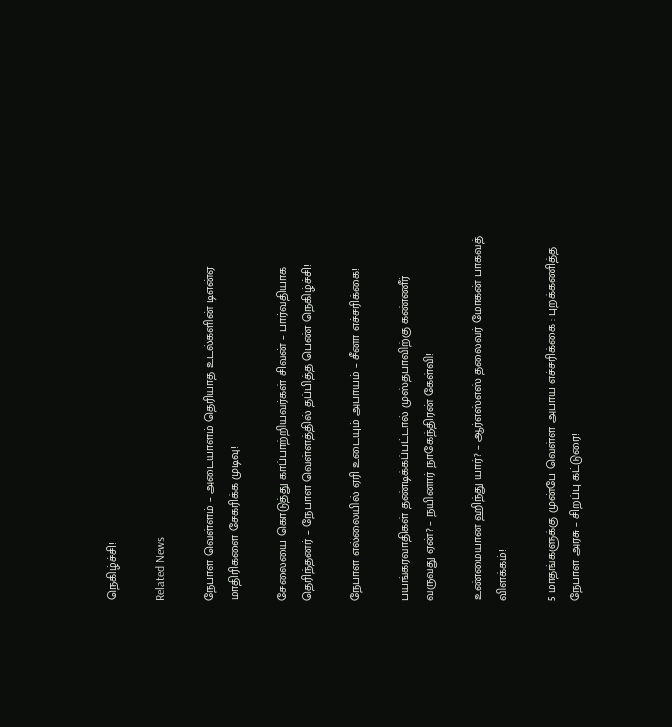நெகிழ்ச்சி!

Related News

நேபாள வெள்ளம் – அடையாளம் தெரியாத உடல்களின் டிஎன்ஏ மாதிரிகளை சேகரிக்க முடிவு!

சேலையை கொடுத்து காப்பாற்றியவர்கள் சிவன் – பார்வதியாக தெரிந்தனர் – நேபாள வெள்ளத்தில் தப்பித்த பெண் நெகிழ்ச்சி!

நேபாள எல்லையில் ஏரி உடையும் அபாயம் – சீனா எச்சரிக்கை!

பயங்கரவாதிகள் தண்டிக்கப்பட்டால் முஸ்தபாவிற்கு கண்ணீர் வருவது ஏன்? – நயினார் நாகேந்திரன் கேள்வி!

உண்மையான ஹிந்து யார்? – ஆர்எஸ்எஸ் தலைவர் மோகன் பாகவத் விளக்கம்!

5 மாதங்களுக்கு முன்பே வெள்ள அபாய எச்சரிக்கை : புறக்கணித்த நேபாள அரசு – சிறப்பு கட்டுரை!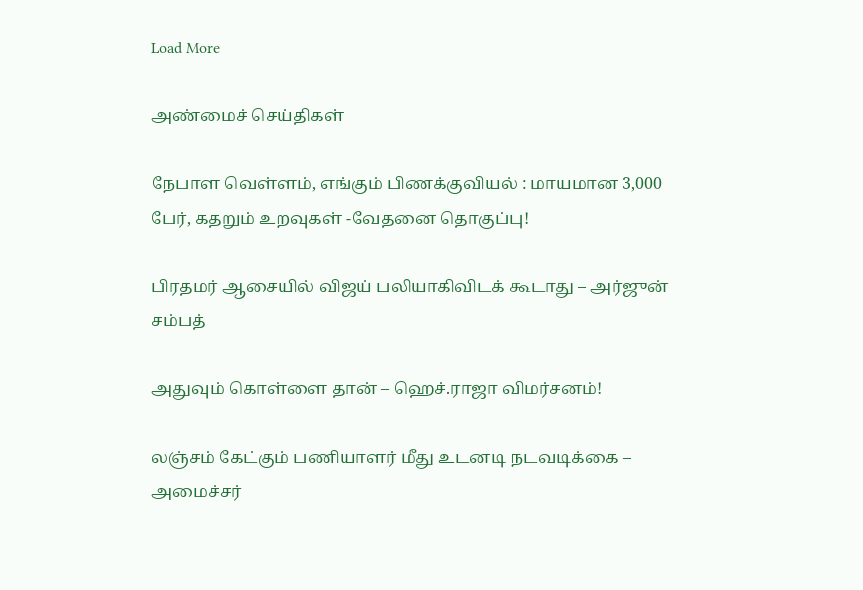Load More

அண்மைச் செய்திகள்

நேபாள வெள்ளம், எங்கும் பிணக்குவியல் : மாயமான 3,000 பேர், கதறும் உறவுகள் -வேதனை தொகுப்பு!

பிரதமர் ஆசையில் விஜய் பலியாகிவிடக் கூடாது – அர்ஜுன் சம்பத்

அதுவும் கொள்ளை தான் – ஹெச்.ராஜா விமர்சனம்!

லஞ்சம் கேட்கும் பணியாளர் மீது உடனடி நடவடிக்கை – அமைச்சர்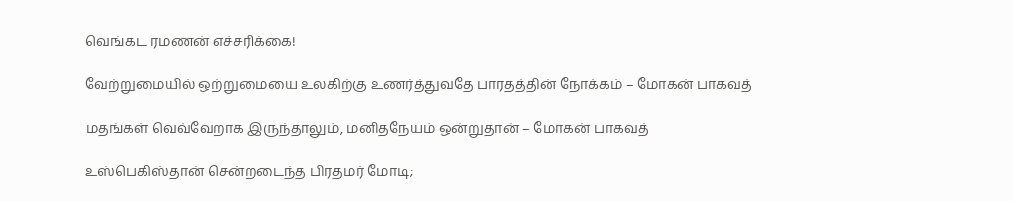வெங்கட ரமணன் எச்சரிக்கை!

வேற்றுமையில் ஒற்றுமையை உலகிற்கு உணர்த்துவதே பாரதத்தின் நோக்கம் – மோகன் பாகவத்

மதங்கள் வெவ்வேறாக இருந்தாலும், மனிதநேயம் ஒன்றுதான் – மோகன் பாகவத்

உஸ்பெகிஸ்தான் சென்றடைந்த பிரதமர் மோடி;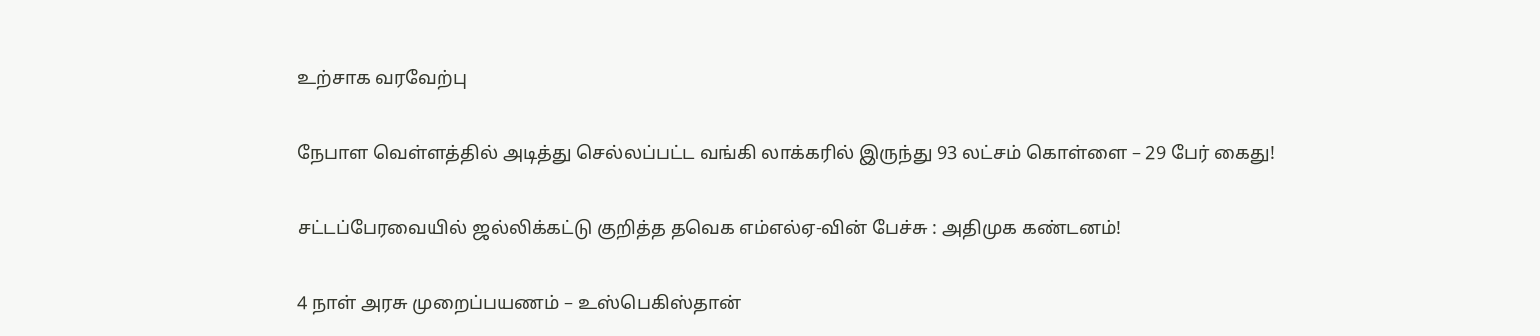உற்சாக வரவேற்பு

நேபாள வெள்ளத்தில் அடித்து செல்லப்பட்ட வங்கி லாக்கரில் இருந்து 93 லட்சம் கொள்ளை – 29 பேர் கைது!

சட்டப்பேரவையில் ஜல்லிக்கட்டு குறித்த தவெக எம்எல்ஏ-வின் பேச்சு : அதிமுக கண்டனம்!

4 நாள் அரசு முறைப்பயணம் – உஸ்பெகிஸ்தான்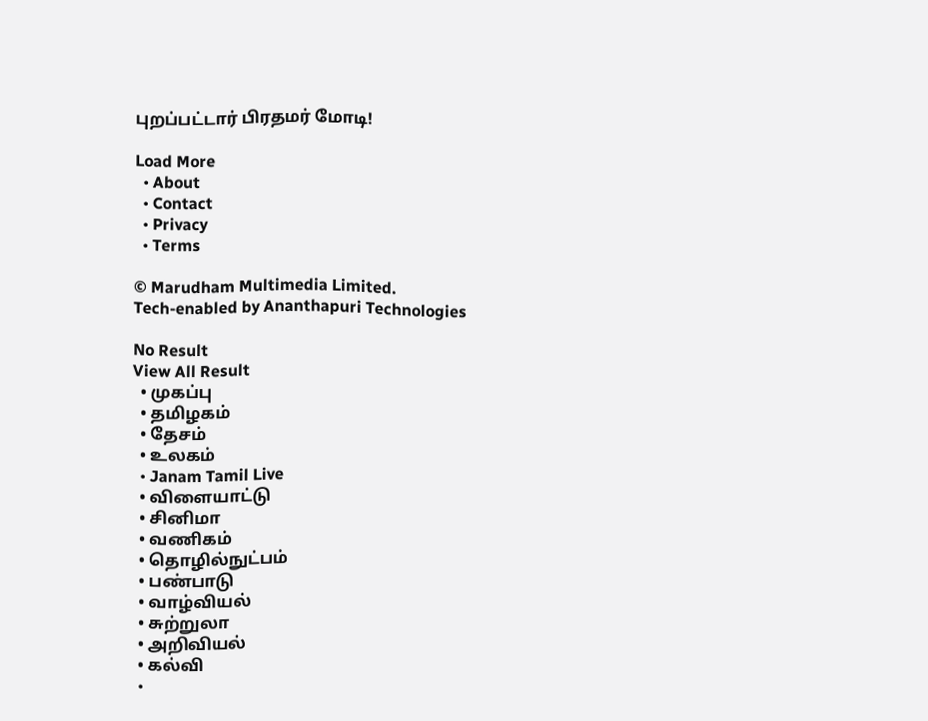புறப்பட்டார் பிரதமர் மோடி!

Load More
  • About
  • Contact
  • Privacy
  • Terms

© Marudham Multimedia Limited.
Tech-enabled by Ananthapuri Technologies

No Result
View All Result
  • முகப்பு
  • தமிழகம்
  • தேசம்
  • உலகம்
  • Janam Tamil Live
  • விளையாட்டு
  • சினிமா
  • வணிகம்
  • தொழில்நுட்பம்
  • பண்பாடு
  • வாழ்வியல்
  • சுற்றுலா
  • அறிவியல்
  • கல்வி
  •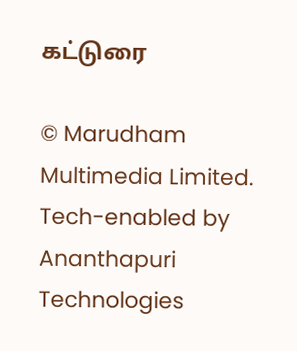கட்டுரை

© Marudham Multimedia Limited.
Tech-enabled by Ananthapuri Technologies